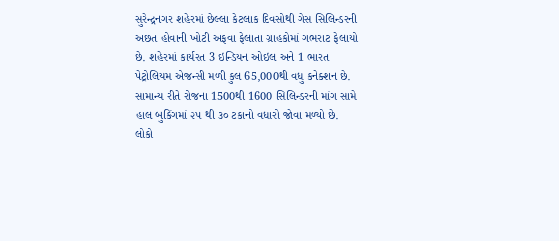સુરેન્દ્રનગર શહેરમાં છેલ્લા કેટલાક દિવસોથી ગેસ સિલિન્ડરની અછત હોવાની ખોટી અફવા ફેલાતા ગ્રાહકોમાં ગભરાટ ફેલાયો છે. શહેરમાં કાર્યરત 3 ઇન્ડિયન ઓઇલ અને 1 ભારત પેટ્રોલિયમ એજન્સી મળી કુલ 65,000થી વધુ કનેક્શન છે. સામાન્ય રીતે રોજના 1500થી 1600 સિલિન્ડરની માંગ સામે હાલ બુકિંગમાં ૨૫ થી ૩૦ ટકાનો વધારો જોવા મળ્યો છે.
લોકો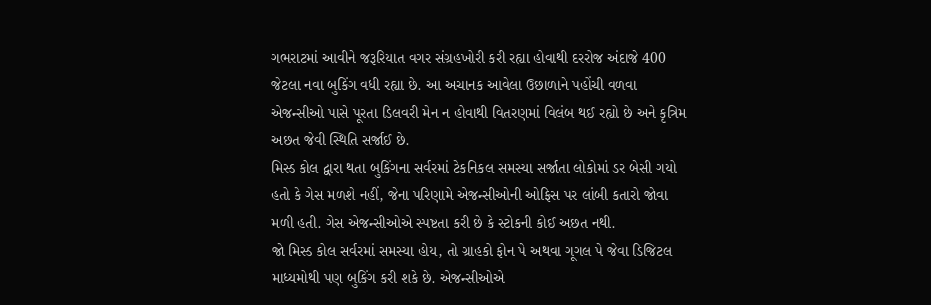ગભરાટમાં આવીને જરૂરિયાત વગર સંગ્રહખોરી કરી રહ્યા હોવાથી દરરોજ અંદાજે 400 જેટલા નવા બુકિંગ વધી રહ્યા છે. આ અચાનક આવેલા ઉછાળાને પહોંચી વળવા એજન્સીઓ પાસે પૂરતા ડિલવરી મેન ન હોવાથી વિતરણમાં વિલંબ થઈ રહ્યો છે અને કૃત્રિમ અછત જેવી સ્થિતિ સર્જાઈ છે.
મિસ્ડ કોલ દ્વારા થતા બુકિંગના સર્વરમાં ટેકનિકલ સમસ્યા સર્જાતા લોકોમાં ડર બેસી ગયો હતો કે ગેસ મળશે નહીં, જેના પરિણામે એજન્સીઓની ઓફિસ પર લાંબી કતારો જોવા મળી હતી. ગેસ એજન્સીઓએ સ્પષ્ટતા કરી છે કે સ્ટોકની કોઈ અછત નથી.
જો મિસ્ડ કોલ સર્વરમાં સમસ્યા હોય, તો ગ્રાહકો ફોન પે અથવા ગૂગલ પે જેવા ડિજિટલ માધ્યમોથી પણ બુકિંગ કરી શકે છે. એજન્સીઓએ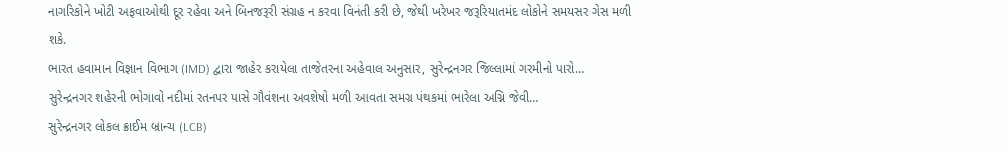નાગરિકોને ખોટી અફવાઓથી દૂર રહેવા અને બિનજરૂરી સંગ્રહ ન કરવા વિનંતી કરી છે, જેથી ખરેખર જરૂરિયાતમંદ લોકોને સમયસર ગેસ મળી શકે.
ભારત હવામાન વિજ્ઞાન વિભાગ (IMD) દ્વારા જાહેર કરાયેલા તાજેતરના અહેવાલ અનુસાર, સુરેન્દ્રનગર જિલ્લામાં ગરમીનો પારો…
સુરેન્દ્રનગર શહેરની ભોગાવો નદીમાં રતનપર પાસે ગૌવંશના અવશેષો મળી આવતા સમગ્ર પંથકમાં ભારેલા અગ્નિ જેવી…
સુરેન્દ્રનગર લોકલ ક્રાઈમ બ્રાન્ચ (LCB)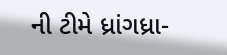ની ટીમે ધ્રાંગધ્રા-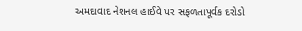અમદાવાદ નેશનલ હાઈવે પર સફળતાપૂર્વક દરોડો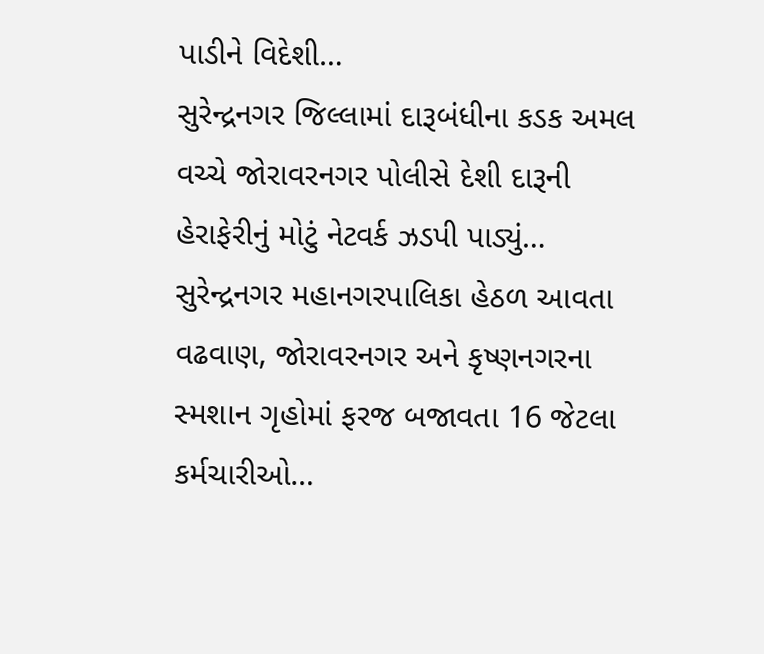પાડીને વિદેશી…
સુરેન્દ્રનગર જિલ્લામાં દારૂબંધીના કડક અમલ વચ્ચે જોરાવરનગર પોલીસે દેશી દારૂની હેરાફેરીનું મોટું નેટવર્ક ઝડપી પાડ્યું…
સુરેન્દ્રનગર મહાનગરપાલિકા હેઠળ આવતા વઢવાણ, જોરાવરનગર અને કૃષ્ણનગરના સ્મશાન ગૃહોમાં ફરજ બજાવતા 16 જેટલા કર્મચારીઓ…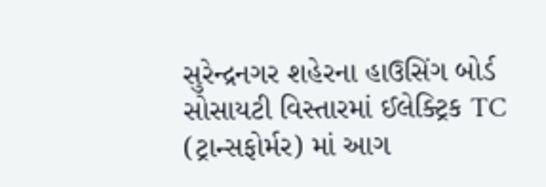સુરેન્દ્રનગર શહેરના હાઉસિંગ બોર્ડ સોસાયટી વિસ્તારમાં ઈલેક્ટ્રિક TC (ટ્રાન્સફોર્મર) માં આગ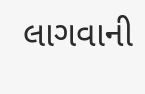લાગવાની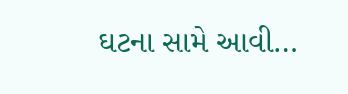ઘટના સામે આવી…